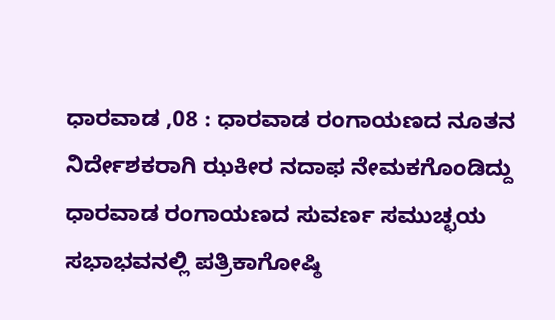ಧಾರವಾಡ ,08 : ಧಾರವಾಡ ರಂಗಾಯಣದ ನೂತನ ನಿರ್ದೇಶಕರಾಗಿ ಝಕೀರ ನದಾಫ ನೇಮಕಗೊಂಡಿದ್ದು ಧಾರವಾಡ ರಂಗಾಯಣದ ಸುವರ್ಣ ಸಮುಚ್ಛಯ ಸಭಾಭವನಲ್ಲಿ ಪತ್ರಿಕಾಗೋಷ್ಠಿ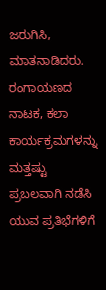ಜರುಗಿಸಿ, ಮಾತನಾಡಿದರು.
ರಂಗಾಯಣದ ನಾಟಕ, ಕಲಾ ಕಾರ್ಯಕ್ರಮಗಳನ್ನು ಮತ್ತಷ್ಟು ಪ್ರಬಲವಾಗಿ ನಡೆಸಿ ಯುವ ಪ್ರತಿಭೆಗಳಿಗೆ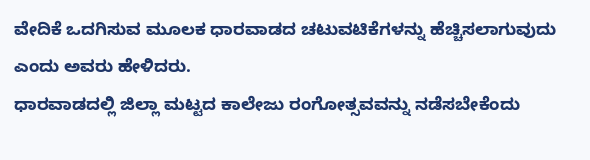ವೇದಿಕೆ ಒದಗಿಸುವ ಮೂಲಕ ಧಾರವಾಡದ ಚಟುವಟಿಕೆಗಳನ್ನು ಹೆಚ್ಚಿಸಲಾಗುವುದು ಎಂದು ಅವರು ಹೇಳಿದರು.
ಧಾರವಾಡದಲ್ಲಿ ಜಿಲ್ಲಾ ಮಟ್ಟದ ಕಾಲೇಜು ರಂಗೋತ್ಸವವನ್ನು ನಡೆಸಬೇಕೆಂದು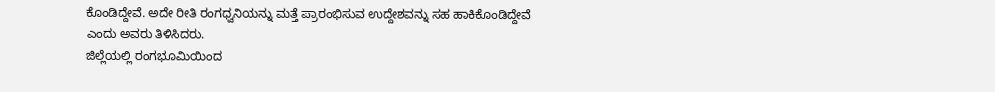ಕೊಂಡಿದ್ದೇವೆ. ಅದೇ ರೀತಿ ರಂಗಧ್ವನಿಯನ್ನು ಮತ್ತೆ ಪ್ರಾರಂಭಿಸುವ ಉದ್ದೇಶವನ್ನು ಸಹ ಹಾಕಿಕೊಂಡಿದ್ದೇವೆ ಎಂದು ಅವರು ತಿಳಿಸಿದರು.
ಜಿಲ್ಲೆಯಲ್ಲಿ ರಂಗಭೂಮಿಯಿಂದ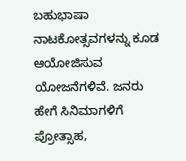ಬಹುಭಾಷಾ ನಾಟಕೋತ್ಸವಗಳನ್ನು ಕೂಡ ಆಯೋಜಿಸುವ ಯೋಜನೆಗಳಿವೆ. ಜನರು ಹೇಗೆ ಸಿನಿಮಾಗಳಿಗೆ ಪ್ರೋತ್ಸಾಹ,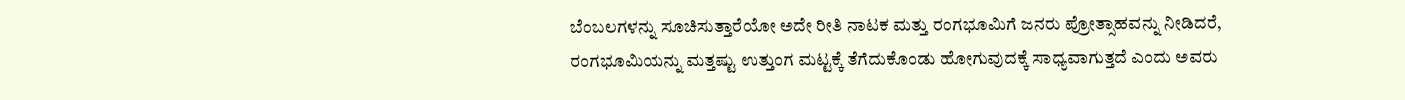ಬೆಂಬಲಗಳನ್ನು ಸೂಚಿಸುತ್ತಾರೆಯೋ ಅದೇ ರೀತಿ ನಾಟಕ ಮತ್ತು ರಂಗಭೂಮಿಗೆ ಜನರು ಪ್ರೋತ್ಸಾಹವನ್ನು ನೀಡಿದರೆ, ರಂಗಭೂಮಿಯನ್ನು ಮತ್ತಷ್ಟು ಉತ್ತುಂಗ ಮಟ್ಟಕ್ಕೆ ತೆಗೆದುಕೊಂಡು ಹೋಗುವುದಕ್ಕೆ ಸಾಧ್ಯವಾಗುತ್ತದೆ ಎಂದು ಅವರು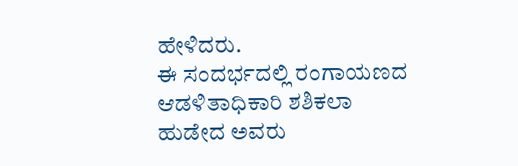ಹೇಳಿದರು.
ಈ ಸಂದರ್ಭದಲ್ಲಿ ರಂಗಾಯಣದ ಆಡಳಿತಾಧಿಕಾರಿ ಶಶಿಕಲಾ ಹುಡೇದ ಅವರು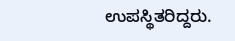ಉಪಸ್ಥಿತರಿದ್ದರು.